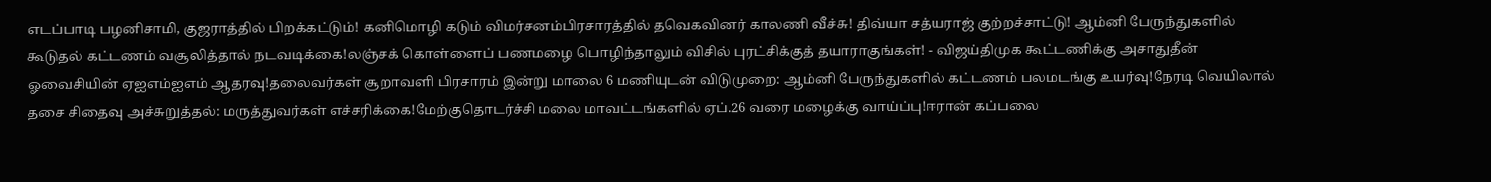எடப்பாடி பழனிசாமி, குஜராத்தில் பிறக்கட்டும்! கனிமொழி கடும் விமர்சனம்பிரசாரத்தில் தவெகவினர் காலணி வீச்சு! திவ்யா சத்யராஜ் குற்றச்சாட்டு! ஆம்னி பேருந்துகளில் கூடுதல் கட்டணம் வசூலித்தால் நடவடிக்கை!லஞ்சக் கொள்ளைப் பணமழை பொழிந்தாலும் விசில் புரட்சிக்குத் தயாராகுங்கள்! - விஜய்திமுக கூட்டணிக்கு அசாதுதீன் ஓவைசியின் ஏஐஎம்ஐஎம் ஆதரவு!தலைவர்கள் சூறாவளி பிரசாரம் இன்று மாலை 6 மணியுடன் விடுமுறை: ஆம்னி பேருந்துகளில் கட்டணம் பலமடங்கு உயர்வு!நேரடி வெயிலால் தசை சிதைவு அச்சுறுத்தல்: மருத்துவர்கள் எச்சரிக்கை!மேற்குதொடர்ச்சி மலை மாவட்டங்களில் ஏப்.26 வரை மழைக்கு வாய்ப்பு!ஈரான் கப்பலை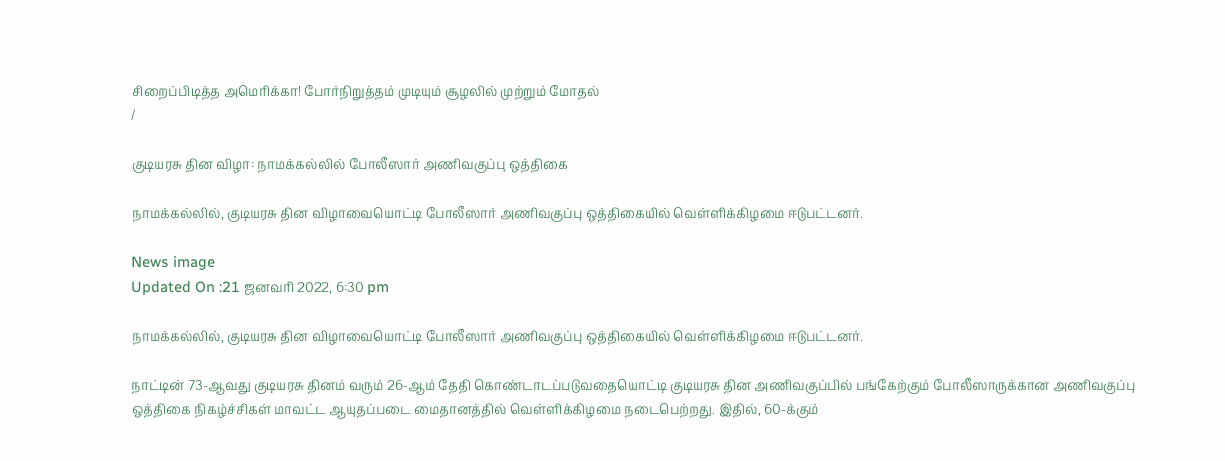சிறைப்பிடித்த அமெரிக்கா! போர்நிறுத்தம் முடியும் சூழலில் முற்றும் மோதல்
/

குடியரசு தின விழா: நாமக்கல்லில் போலீஸார் அணிவகுப்பு ஒத்திகை

நாமக்கல்லில், குடியரசு தின விழாவையொட்டி போலீஸார் அணிவகுப்பு ஒத்திகையில் வெள்ளிக்கிழமை ஈடுபட்டனர்.

News image
Updated On :21 ஜனவரி 2022, 6:30 pm

நாமக்கல்லில், குடியரசு தின விழாவையொட்டி போலீஸார் அணிவகுப்பு ஒத்திகையில் வெள்ளிக்கிழமை ஈடுபட்டனர்.

நாட்டின் 73-ஆவது குடியரசு தினம் வரும் 26-ஆம் தேதி கொண்டாடப்படுவதையொட்டி குடியரசு தின அணிவகுப்பில் பங்கேற்கும் போலீஸாருக்கான அணிவகுப்பு ஒத்திகை நிகழ்ச்சிகள் மாவட்ட ஆயுதப்படை மைதானத்தில் வெள்ளிக்கிழமை நடைபெற்றது. இதில், 60-க்கும்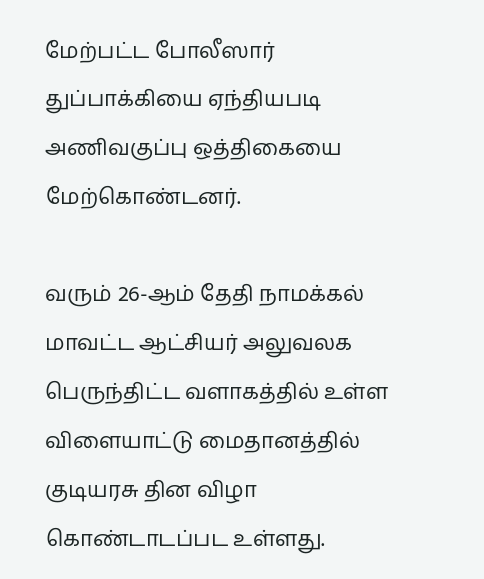மேற்பட்ட போலீஸார் துப்பாக்கியை ஏந்தியபடி அணிவகுப்பு ஒத்திகையை மேற்கொண்டனர்.

வரும் 26-ஆம் தேதி நாமக்கல் மாவட்ட ஆட்சியர் அலுவலக பெருந்திட்ட வளாகத்தில் உள்ள விளையாட்டு மைதானத்தில் குடியரசு தின விழா கொண்டாடப்பட உள்ளது.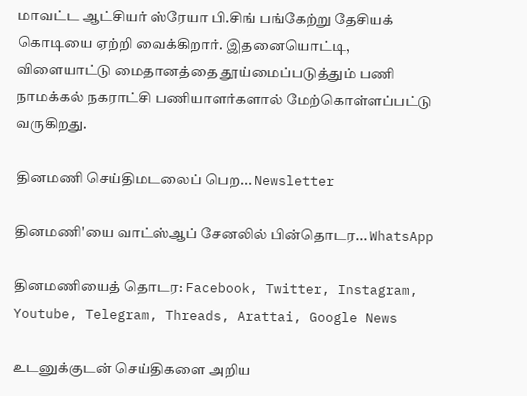மாவட்ட ஆட்சியர் ஸ்ரேயா பி.சிங் பங்கேற்று தேசியக் கொடியை ஏற்றி வைக்கிறார். இதனையொட்டி, விளையாட்டு மைதானத்தை தூய்மைப்படுத்தும் பணி நாமக்கல் நகராட்சி பணியாளர்களால் மேற்கொள்ளப்பட்டு வருகிறது.

தினமணி செய்திமடலைப் பெற... Newsletter

தினமணி'யை வாட்ஸ்ஆப் சேனலில் பின்தொடர... WhatsApp

தினமணியைத் தொடர: Facebook, Twitter, Instagram, Youtube, Telegram, Threads, Arattai, Google News

உடனுக்குடன் செய்திகளை அறிய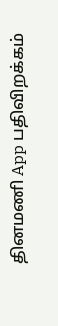தினமணி App பதிவிறக்கம்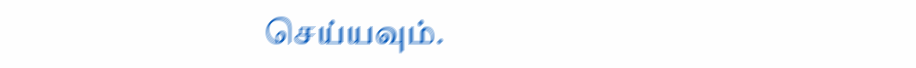செய்யவும்.